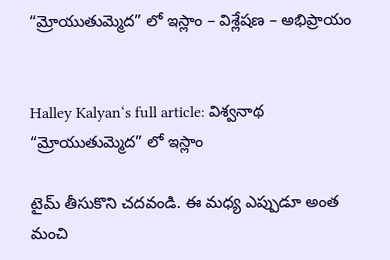“మ్రోయుతుమ్మెద” లో ఇస్లాం – విశ్లేషణ – అభిప్రాయం


Halley Kalyan‘s full article: విశ్వనాథ “మ్రోయుతుమ్మెద” లో ఇస్లాం

టైమ్ తీసుకొని చదవండి. ఈ మధ్య ఎప్పుడూ అంత మంచి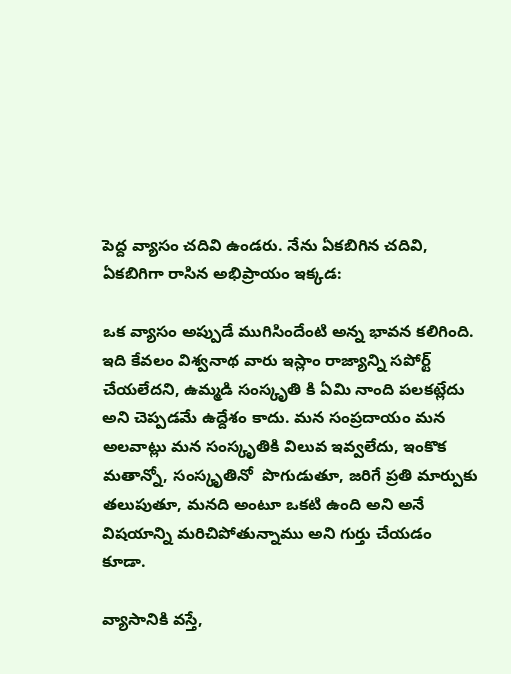పెద్ద వ్యాసం చదివి ఉండరు. నేను ఏకబిగిన చదివి, ఏకబిగిగా రాసిన అభిప్రాయం ఇక్కడ:

ఒక వ్యాసం అప్పుడే ముగిసిందేంటి అన్న భావన కలిగింది. ఇది కేవలం విశ్వనాథ వారు ఇస్లాం రాజ్యాన్ని సపోర్ట్ చేయలేదని, ఉమ్మడి సంస్కృతి కి ఏమి నాంది పలకట్లేదు అని చెప్పడమే ఉద్దేశం కాదు. మన సంప్రదాయం మన అలవాట్లు మన సంస్కృతికి విలువ ఇవ్వలేదు, ఇంకొక మతాన్నో, సంస్కృతినో  పొగుడుతూ, జరిగే ప్రతి మార్పుకు తలుపుతూ, మనది అంటూ ఒకటి ఉంది అని అనే విషయాన్ని మరిచిపోతున్నాము అని గుర్తు చేయడం కూడా.

వ్యాసానికి వస్తే,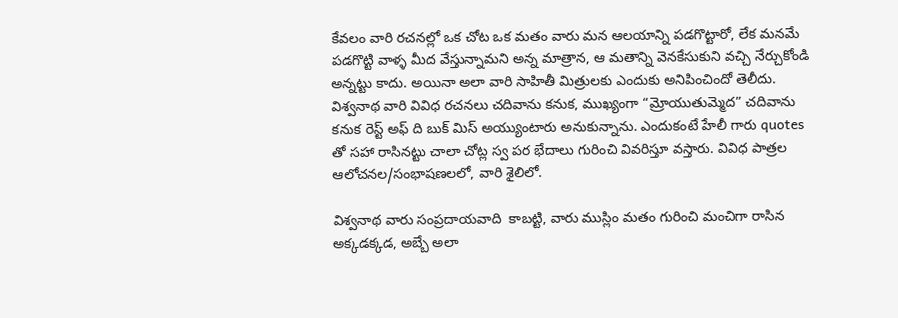కేవలం వారి రచనల్లో ఒక చోట ఒక మతం వారు మన ఆలయాన్ని పడగొట్టారో, లేక మనమే పడగొట్టి వాళ్ళ మీద వేస్తున్నామని అన్న మాత్రాన, ఆ మతాన్ని వెనకేసుకుని వచ్చి నేర్చుకోండి అన్నట్టు కాదు. అయినా అలా వారి సాహితీ మిత్రులకు ఎందుకు అనిపించిందో తెలీదు. విశ్వనాథ వారి వివిధ రచనలు చదివాను కనుక, ముఖ్యంగా “మ్రోయుతుమ్మెద” చదివాను కనుక రెస్ట్ అఫ్ ది బుక్ మిస్ అయ్యుంటారు అనుకున్నాను. ఎందుకంటే హేలీ గారు quotes తో సహా రాసినట్టు చాలా చోట్ల స్వ పర భేదాలు గురించి వివరిస్తూ వస్తారు. వివిధ పాత్రల ఆలోచనల/సంభాషణలలో, వారి శైలిలో.

విశ్వనాథ వారు సంప్రదాయవాది  కాబట్టి, వారు ముస్లిం మతం గురించి మంచిగా రాసిన అక్కడక్కడ, అబ్బే అలా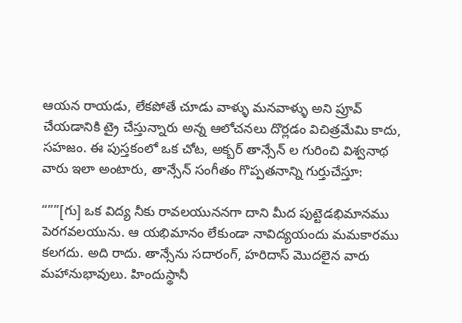ఆయన రాయడు, లేకపోతే చూడు వాళ్ళు మనవాళ్ళు అని ప్రూవ్ చేయడానికి ట్రై చేస్తున్నారు అన్న ఆలోచనలు దొర్లడం విచిత్రమేమి కాదు, సహజం. ఈ పుస్తకంలో ఒక చోట, అక్బర్ తాన్సేన్ ల గురించి విశ్వనాథ వారు ఇలా అంటారు, తాన్సేన్ సంగీతం గొప్పతనాన్ని గుర్తుచేస్తూ:

“””[గు] ఒక విద్య నీకు రావలయుననగా దాని మీద పుట్టెడభిమానము పెరగవలయును. ఆ యభిమానం లేకుండా నావిద్యయందు మమకారము కలగదు. అది రాదు. తాన్సేను సదారంగ్, హరిదాస్ మొదలైన వారు మహానుభావులు. హిందుస్థానీ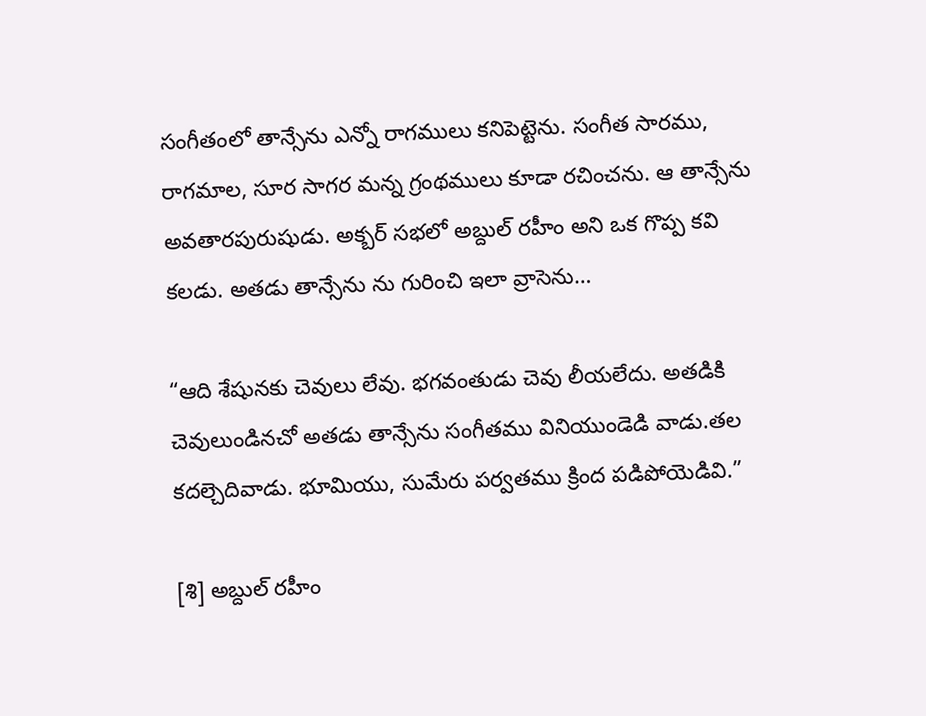సంగీతంలో తాన్సేను ఎన్నో రాగములు కనిపెట్టెను. సంగీత సారము, రాగమాల, సూర సాగర మన్న గ్రంథములు కూడా రచించను. ఆ తాన్సేను అవతారపురుషుడు. అక్బర్ సభలో అబ్దుల్ రహీం అని ఒక గొప్ప కవి కలడు. అతడు తాన్సేను ను గురించి ఇలా వ్రాసెను…

“ఆది శేషునకు చెవులు లేవు. భగవంతుడు చెవు లీయలేదు. అతడికి చెవులుండినచో అతడు తాన్సేను సంగీతము వినియుండెడి వాడు.తల కదల్చెదివాడు. భూమియు, సుమేరు పర్వతము క్రింద పడిపోయెడివి.”

[శి] అబ్దుల్ రహీం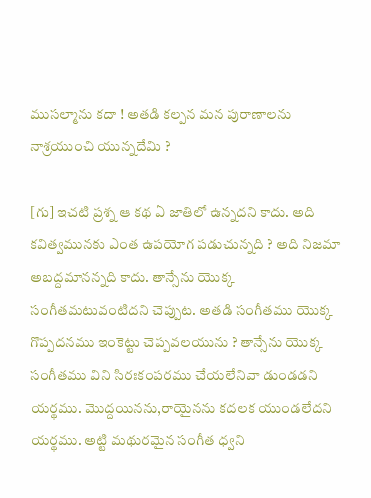ముసల్మాను కదా ! అతడి కల్పన మన పురాణాలను నాశ్రయుంచి యున్నదేమి ?

[గు] ఇచటి ప్రశ్న ఆ కథ ఏ జాతిలో ఉన్నదని కాదు. అది కవిత్వమునకు ఎంత ఉపయోగ పడుచున్నది ? అది నిజమా అబద్దమానన్నది కాదు. తాన్సేను యొక్క సంగీతమటువంటిదని చెప్పుట. అతడి సంగీతము యొక్క గొప్పదనము ఇంకెట్టు చెప్పవలయును ? తాన్సేను యొక్క సంగీతము విని సిరఃకంపరము చేయలేనివా డుండడని యర్థము. మొద్దయినను,రాయైనను కదలక యుండలేదని యర్థము. అట్టి మథురమైన సంగీత ధ్వని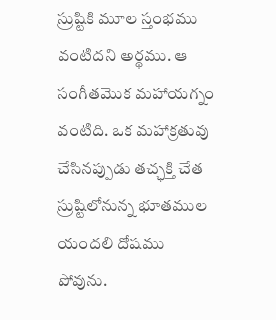స్రుష్టికి మూల స్తంభము వంటిదని అర్థము. ఆ సంగీతమొక మహాయగ్నం వంటిది. ఒక మహాక్రతువు చేసినప్పుడు తచ్ఛక్తి చేత స్రుష్టిలోనున్న భూతముల యందలి దోషము పోవును.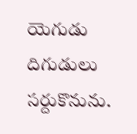యెగుడు దిగుడులు సర్దుకొనును.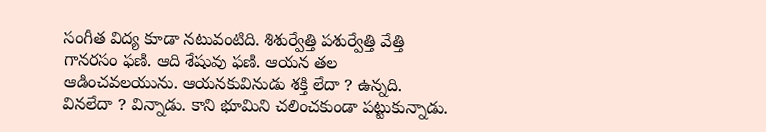సంగీత విద్య కూడా నటువంటిది. శిశుర్వేత్తి పశుర్వేత్తి వేత్తి గానరసం ఫణి. ఆది శేషువు ఫణి. ఆయన తల ఆడించవలయును. ఆయనకువినుడు శక్తి లేదా ? ఉన్నది. వినలేదా ? విన్నాడు. కాని భూమిని చలించకుండా పట్టుకున్నాడు.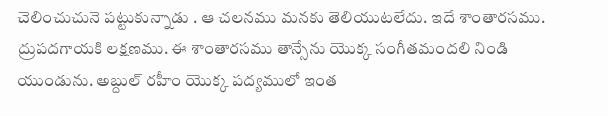చెలించుచునె పట్టుకున్నాడు . ఆ చలనము మనకు తెలియుటలేదు. ఇదే శాంతారసము. ద్రుపదగాయకి లక్షణము. ఈ శాంతారసము తాన్సేను యొక్క సంగీతమందలి నిండి యుండును. అబ్దుల్ రహీం యొక్క పద్యములో ఇంత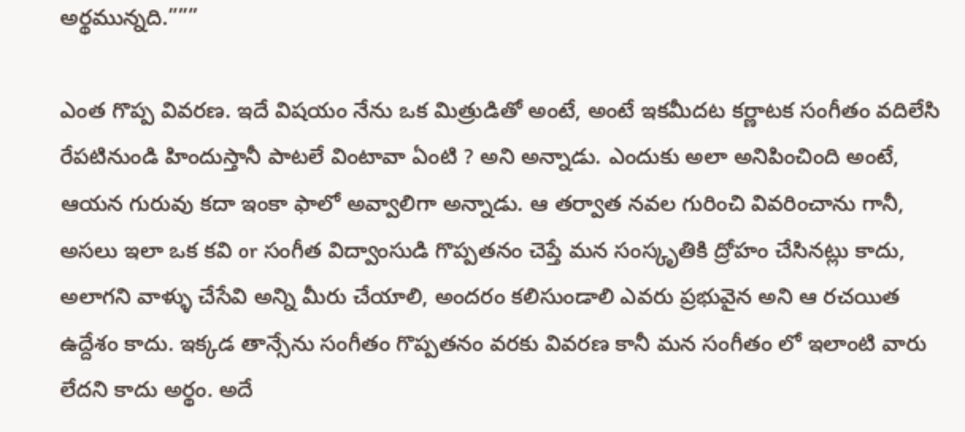అర్థమున్నది.”””

ఎంత గొప్ప వివరణ. ఇదే విషయం నేను ఒక మిత్రుడితో అంటే, అంటే ఇకమీదట కర్ణాటక సంగీతం వదిలేసి రేపటినుండి హిందుస్తానీ పాటలే వింటావా ఏంటి ? అని అన్నాడు. ఎందుకు అలా అనిపించింది అంటే, ఆయన గురువు కదా ఇంకా ఫాలో అవ్వాలిగా అన్నాడు. ఆ తర్వాత నవల గురించి వివరించాను గానీ, అసలు ఇలా ఒక కవి or సంగీత విద్వాంసుడి గొప్పతనం చెప్తే మన సంస్కృతికి ద్రోహం చేసినట్లు కాదు, అలాగని వాళ్ళు చేసేవి అన్ని మీరు చేయాలి, అందరం కలిసుండాలి ఎవరు ప్రభువైన అని ఆ రచయిత ఉద్దేశం కాదు. ఇక్కడ తాన్సేను సంగీతం గొప్పతనం వరకు వివరణ కానీ మన సంగీతం లో ఇలాంటి వారు లేదని కాదు అర్థం. అదే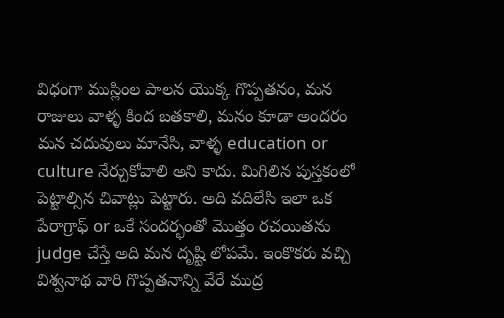విధంగా ముస్లింల పాలన యొక్క గొప్పతనం, మన రాజులు వాళ్ళ కింద బతకాలి, మనం కూడా అందరం మన చదువులు మానేసి, వాళ్ళ education or culture నేర్చుకోవాలి అని కాదు. మిగిలిన పుస్తకంలో పెట్టాల్సిన చివాట్లు పెట్టారు. అది వదిలేసి ఇలా ఒక పేరాగ్రాఫ్ or ఒకే సందర్భంతో మొత్తం రచయితను judge చేస్తే అది మన దృష్టి లోపమే. ఇంకొకరు వచ్చి విశ్వనాథ వారి గొప్పతనాన్ని వేరే ముద్ర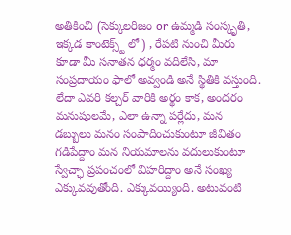అతికించి (సెక్కులరిజం or ఉమ్మడి సంస్కృతి, ఇక్కడ కాంటెక్స్ట్ లో) , రేపటి నుంచి మీరు కూడా మీ సనాతన ధర్మం వదిలేసి, మా సంప్రదాయం ఫాలో అవ్వండి అనే స్థితికి వస్తుంది. లేదా ఎవరి కల్చర్ వారికి అర్థం కాక, అందరం మనుషులమే, ఎలా ఉన్నా పర్లేదు, మన డబ్బులు మనం సంపాదించుకుంటూ జీవితం గడిపేద్దాం మన నియమాలను వదులుకుంటూ స్వేచ్ఛా ప్రపంచంలో విహరిద్దాం అనే సంఖ్య ఎక్కువవుతోంది. ఎక్కువయ్యింది. అటువంటి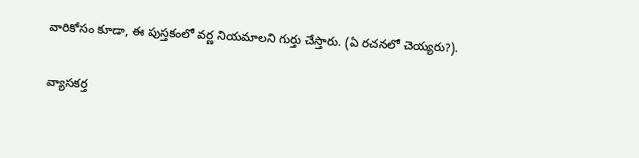వారికోసం కూడా, ఈ పుస్తకంలో వర్ణ నియమాలని గుర్తు చేస్తారు. (ఏ రచనలో చెయ్యరు?).

వ్యాసకర్త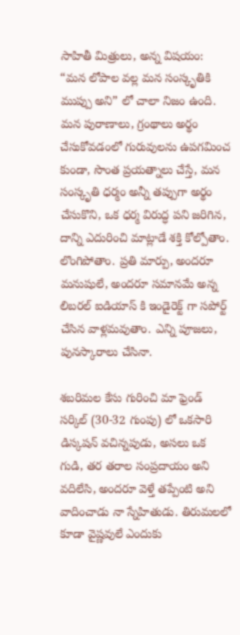సాహితీ మిత్రులు, అన్న విషయం: “మన లోపాల వల్ల మన సంస్కృతికి ముప్పు అని” లో చాలా నిజం ఉంది. మన పురాణాలు, గ్రంథాలు అర్థం చేసుకోవడంలో గురువులను ఉపగమించ కుండా, సొంత ప్రయత్నాలు చేస్తే, మన సంస్కృతి ధర్మం అన్నీ తప్పుగా అర్థం చేసుకొని, ఒక ధర్మ విరుద్ధ పని జరిగిన, దాన్ని ఎదురించి మాట్లాడే శక్తి కోల్పోతాం. లొంగిపోతాం. ప్రతి మార్పు, అందరూ మనుషులే, అందరూ సమానమే అన్న లిబరల్ ఐడియాస్ కి ఇండైరెక్ట్ గా సపోర్ట్ చేసిన వాళ్లమవుతాం. ఎన్ని పూజలు, పునస్కారాలు చేసినా.

శబరిమల కేసు గురించి మా ఫ్రెండ్ సర్కిల్ (30-32 గుంపు) లో ఒకసారి డిస్కషన్ వచిన్నపుడు, అసలు ఒక గుడి, తర తరాల సంప్రదాయం అని వదిలేసి, అందరూ వెళ్తే తప్పేంటి అని వాదించాడు నా స్నేహితుడు. తిరుమలలో కూడా వైష్ణవులే ఎందుకు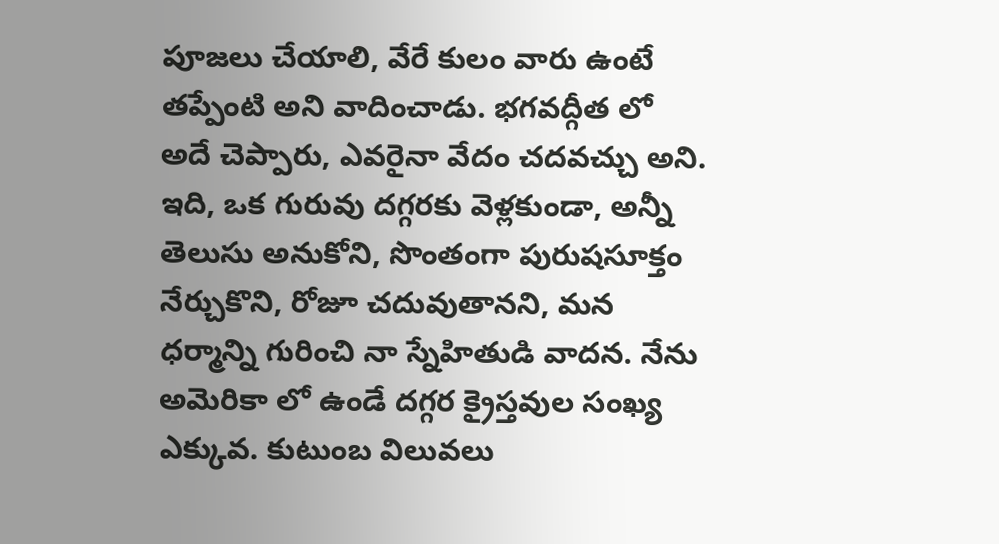పూజలు చేయాలి, వేరే కులం వారు ఉంటే తప్పేంటి అని వాదించాడు. భగవద్గీత లో అదే చెప్పారు, ఎవరైనా వేదం చదవచ్చు అని.  ఇది, ఒక గురువు దగ్గరకు వెళ్లకుండా, అన్నీ తెలుసు అనుకోని, సొంతంగా పురుషసూక్తం నేర్చుకొని, రోజూ చదువుతానని, మన ధర్మాన్ని గురించి నా స్నేహితుడి వాదన. నేను అమెరికా లో ఉండే దగ్గర క్రైస్తవుల సంఖ్య ఎక్కువ. కుటుంబ విలువలు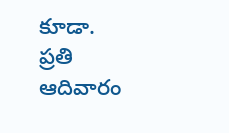కూడా. ప్రతి ఆదివారం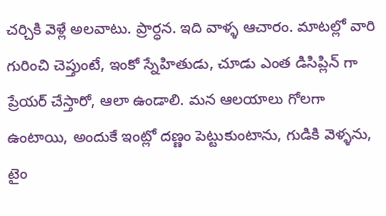చర్చికి వెళ్లే అలవాటు. ప్రార్ధన. ఇది వాళ్ళ ఆచారం. మాటల్లో వారి గురించి చెప్తుంటే, ఇంకో స్నేహితుడు, చూడు ఎంత డిసిప్లిన్ గా ప్రేయర్ చేస్తారో, ఆలా ఉండాలి. మన ఆలయాలు గోలగా ఉంటాయి, అందుకే ఇంట్లో దణ్ణం పెట్టుకుంటాను, గుడికి వెళ్ళను, టైం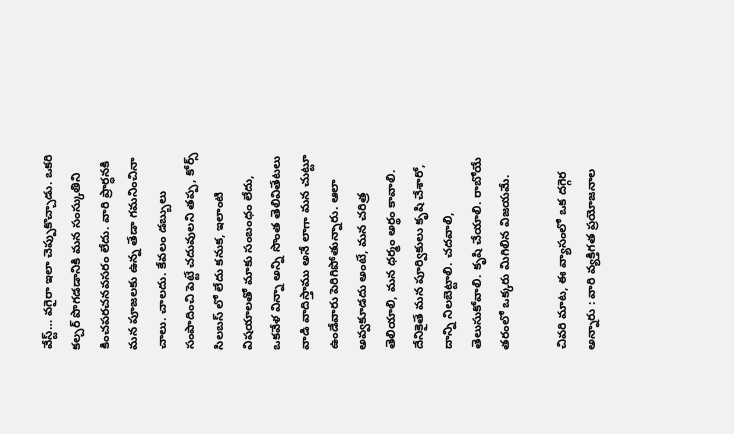వేస్ట్… వగైరా ఇలా చెప్పుకొచ్చాడు. ఒకరి కల్చర్ పొగడడానికి మన సంస్కుతిని కించపరచనవసరం లేదు. వారి ప్రార్ధనకి మన పూజలకు ఉన్న తేడా గమనించినా చాలు. చాలదు. కేవలం డబ్బులు సంపాదించి పెట్టే చదువులని తప్ప, కోర్స్ సిలబస్ లో లేదు కనుక, ఇలాంటి విషయాలతో మాకు సంబంధం లేదు, ఒకవేళ విన్నా అన్ని సొంత తెలివితేటలు వాడి వాదిస్తాము అనే లాగా మన చుట్టూ ఉండేవారు పెరిగిపోతున్నారు. ఆలా అవ్వకూడదు అంటే, మన చరిత్ర తెలియాలి, మన ధర్మం అర్థం కావాలి. దేనికైతే మన పూర్వికులు కృషి చేశారో, దాన్ని నిలబెట్టాలి. చదవాలి, తెలుసుకోవాలి. కృషి చేయాలి. రాబోయే తరంలో ఒక్కరు మిగిలిన విజయమే.

చివరి మాట, ఈ వ్యాసంలో ఒక దగ్గెర అన్నారు : వారి వ్యక్తిగత ప్రయోజనాల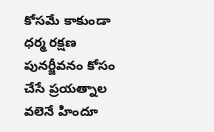కోసమే కాకుండా ధర్మ రక్షణ పునర్జీవనం కోసం చేసే ప్రయత్నాల వలెనే హిందూ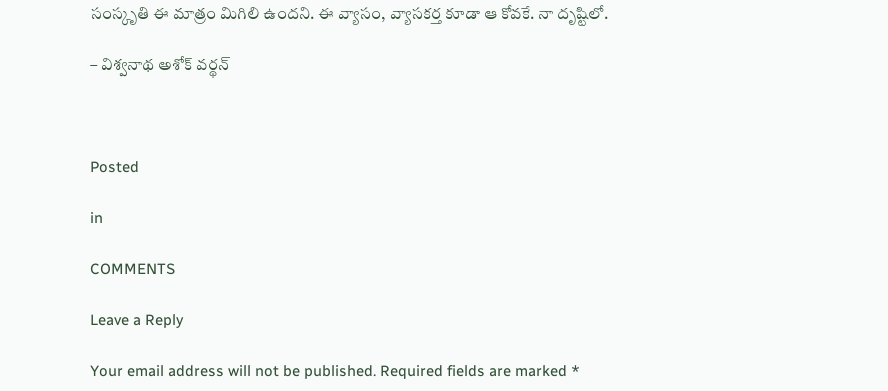సంస్కృతి ఈ మాత్రం మిగిలి ఉందని. ఈ వ్యాసం, వ్యాసకర్త కూడా ఆ కోవకే. నా దృష్టిలో.

– విశ్వనాథ అశోక్ వర్థన్



Posted

in

COMMENTS

Leave a Reply

Your email address will not be published. Required fields are marked *